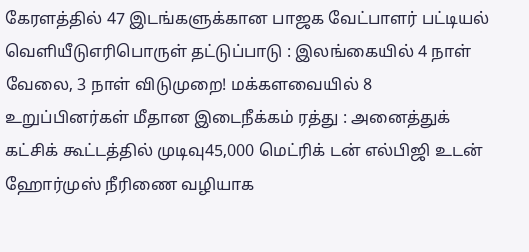கேரளத்தில் 47 இடங்களுக்கான பாஜக வேட்பாளர் பட்டியல் வெளியீடுஎரிபொருள் தட்டுப்பாடு : இலங்கையில் 4 நாள் வேலை, 3 நாள் விடுமுறை! மக்களவையில் 8 உறுப்பினர்கள் மீதான இடைநீக்கம் ரத்து : அனைத்துக் கட்சிக் கூட்டத்தில் முடிவு45,000 மெட்ரிக் டன் எல்பிஜி உடன் ஹோர்முஸ் நீரிணை வழியாக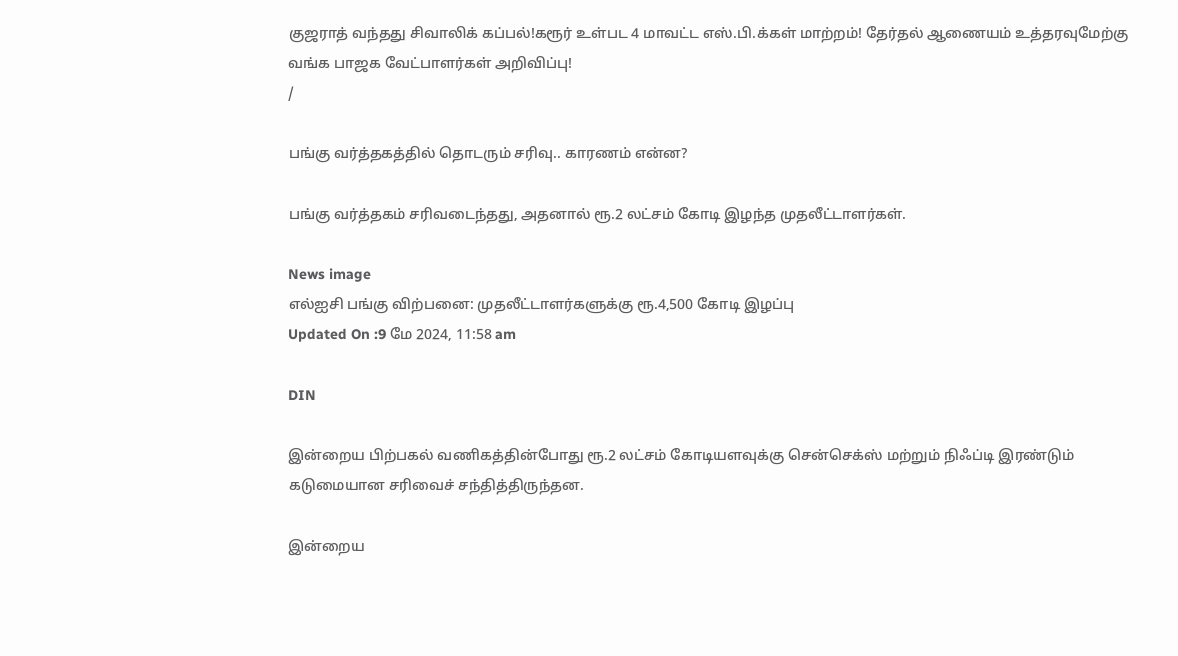குஜராத் வந்தது சிவாலிக் கப்பல்!கரூர் உள்பட 4 மாவட்ட எஸ்.பி.க்கள் மாற்றம்! தேர்தல் ஆணையம் உத்தரவுமேற்கு வங்க பாஜக வேட்பாளர்கள் அறிவிப்பு!
/

பங்கு வர்த்தகத்தில் தொடரும் சரிவு.. காரணம் என்ன?

பங்கு வர்த்தகம் சரிவடைந்தது, அதனால் ரூ.2 லட்சம் கோடி இழந்த முதலீட்டாளர்கள்.

News image
எல்ஐசி பங்கு விற்பனை: முதலீட்டாளர்களுக்கு ரூ.4,500 கோடி இழப்பு
Updated On :9 மே 2024, 11:58 am

DIN

இன்றைய பிற்பகல் வணிகத்தின்போது ரூ.2 லட்சம் கோடியளவுக்கு சென்செக்ஸ் மற்றும் நிஃப்டி இரண்டும் கடுமையான சரிவைச் சந்தித்திருந்தன.

இன்றைய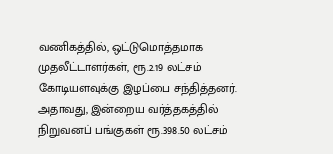வணிகத்தில், ஒட்டுமொத்தமாக முதலீட்டாளர்கள், ரூ.2.19 லட்சம் கோடியளவுக்கு இழப்பை சந்தித்தனர். அதாவது, இன்றைய வர்த்தகத்தில் நிறுவனப் பங்குகள் ரூ.398.50 லட்சம்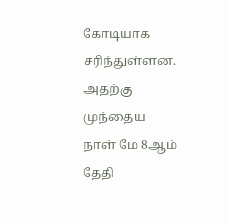கோடியாக சரிந்துள்ளன. அதற்கு முந்தைய நாள் மே 8ஆம் தேதி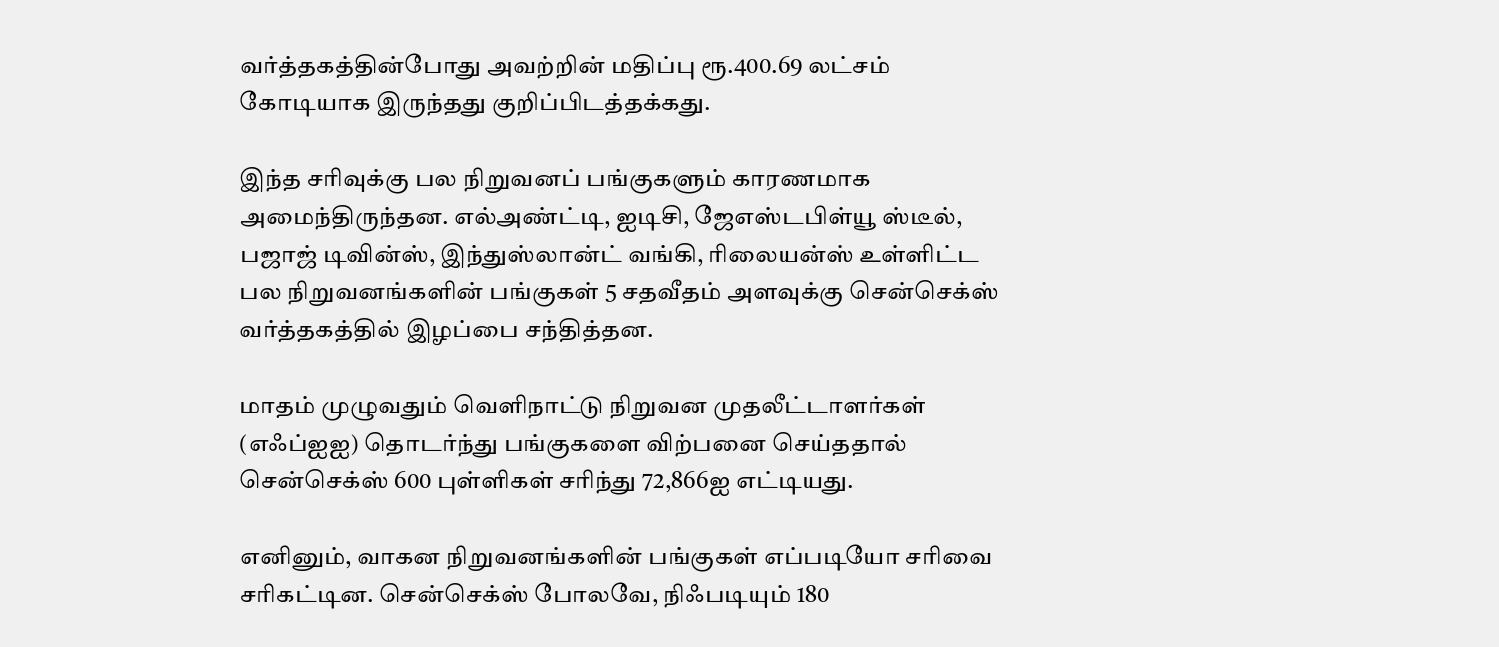வர்த்தகத்தின்போது அவற்றின் மதிப்பு ரூ.400.69 லட்சம் கோடியாக இருந்தது குறிப்பிடத்தக்கது.

இந்த சரிவுக்கு பல நிறுவனப் பங்குகளும் காரணமாக அமைந்திருந்தன. எல்அண்ட்டி, ஐடிசி, ஜேஎஸ்டபிள்யூ ஸ்டீல், பஜாஜ் டிவின்ஸ், இந்துஸ்லான்ட் வங்கி, ரிலையன்ஸ் உள்ளிட்ட பல நிறுவனங்களின் பங்குகள் 5 சதவீதம் அளவுக்கு சென்செக்ஸ் வர்த்தகத்தில் இழப்பை சந்தித்தன.

மாதம் முழுவதும் வெளிநாட்டு நிறுவன முதலீட்டாளர்கள் (எஃப்ஐஐ) தொடர்ந்து பங்குகளை விற்பனை செய்ததால் சென்செக்ஸ் 600 புள்ளிகள் சரிந்து 72,866ஐ எட்டியது.

எனினும், வாகன நிறுவனங்களின் பங்குகள் எப்படியோ சரிவை சரிகட்டின. சென்செக்ஸ் போலவே, நிஃபடியும் 180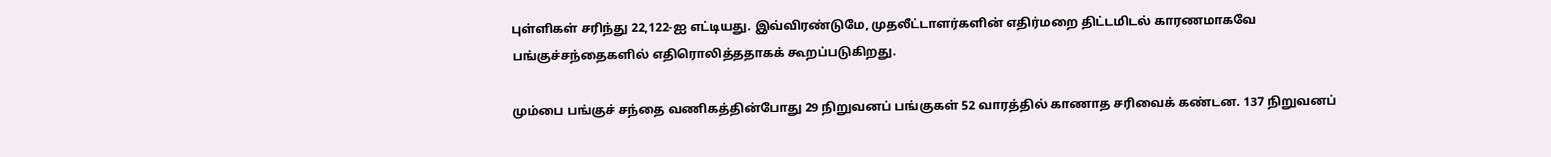புள்ளிகள் சரிந்து 22,122-ஐ எட்டியது. இவ்விரண்டுமே, முதலீட்டாளர்களின் எதிர்மறை திட்டமிடல் காரணமாகவே பங்குச்சந்தைகளில் எதிரொலித்ததாகக் கூறப்படுகிறது.

மும்பை பங்குச் சந்தை வணிகத்தின்போது 29 நிறுவனப் பங்குகள் 52 வாரத்தில் காணாத சரிவைக் கண்டன. 137 நிறுவனப்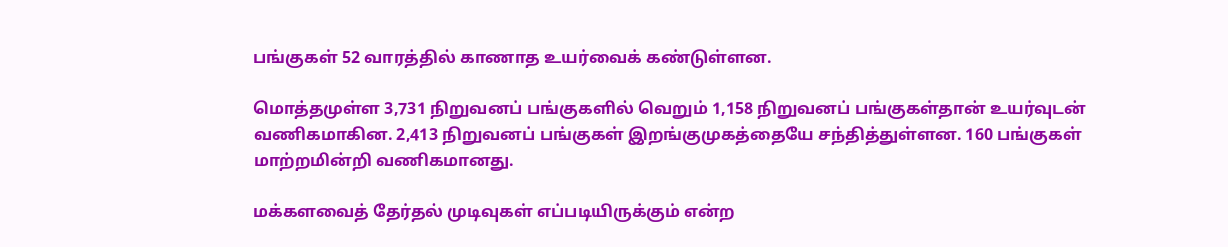பங்குகள் 52 வாரத்தில் காணாத உயர்வைக் கண்டுள்ளன.

மொத்தமுள்ள 3,731 நிறுவனப் பங்குகளில் வெறும் 1,158 நிறுவனப் பங்குகள்தான் உயர்வுடன் வணிகமாகின. 2,413 நிறுவனப் பங்குகள் இறங்குமுகத்தையே சந்தித்துள்ளன. 160 பங்குகள் மாற்றமின்றி வணிகமானது.

மக்களவைத் தேர்தல் முடிவுகள் எப்படியிருக்கும் என்ற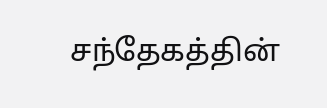சந்தேகத்தின்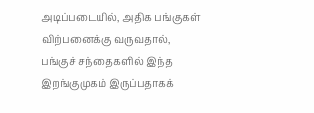அடிப்படையில், அதிக பங்குகள் விற்பனைக்கு வருவதால், பங்குச் சந்தைகளில் இந்த இறங்குமுகம் இருப்பதாகக்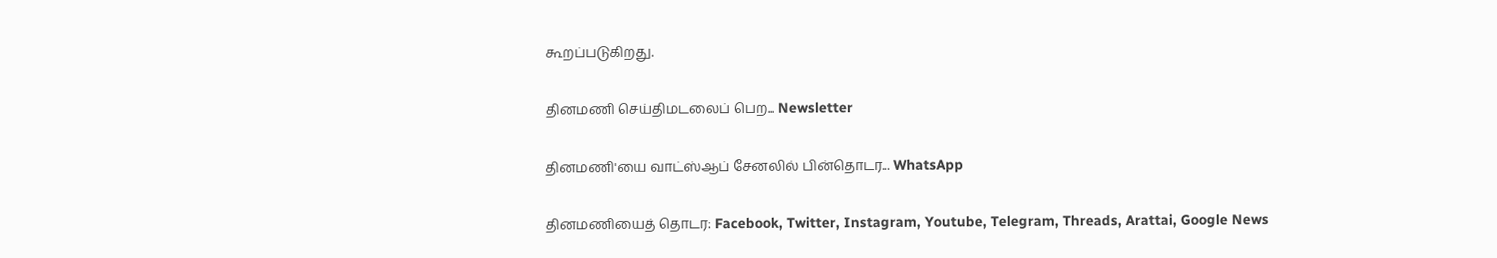கூறப்படுகிறது.

தினமணி செய்திமடலைப் பெற... Newsletter

தினமணி'யை வாட்ஸ்ஆப் சேனலில் பின்தொடர... WhatsApp

தினமணியைத் தொடர: Facebook, Twitter, Instagram, Youtube, Telegram, Threads, Arattai, Google News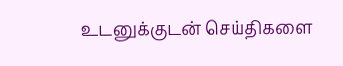உடனுக்குடன் செய்திகளை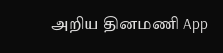அறிய தினமணி App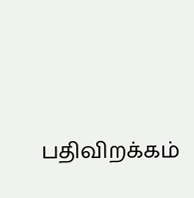பதிவிறக்கம்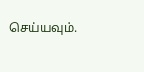செய்யவும்.